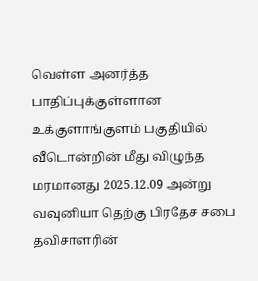வெள்ள அனர்த்த பாதிப்புக்குள்ளான உக்குளாங்குளம் பகுதியில் வீடொன்றின் மீது விழுந்த மரமானது 2025.12.09 அன்று வவுனியா தெற்கு பிரதேச சபை தவிசாளரின்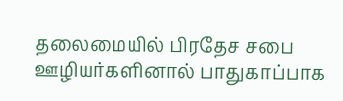தலைமையில் பிரதேச சபை ஊழியர்களினால் பாதுகாப்பாக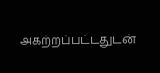அகற்றப்பட்டதுடன்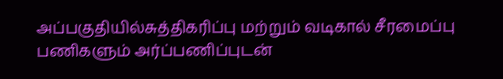அப்பகுதியில்சுத்திகரிப்பு மற்றும் வடிகால் சீரமைப்பு பணிகளும் அர்ப்பணிப்புடன்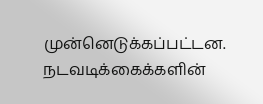முன்னெடுக்கப்பட்டன.
நடவடிக்கைக்களின்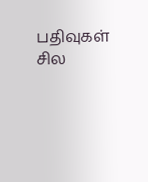பதிவுகள் சில